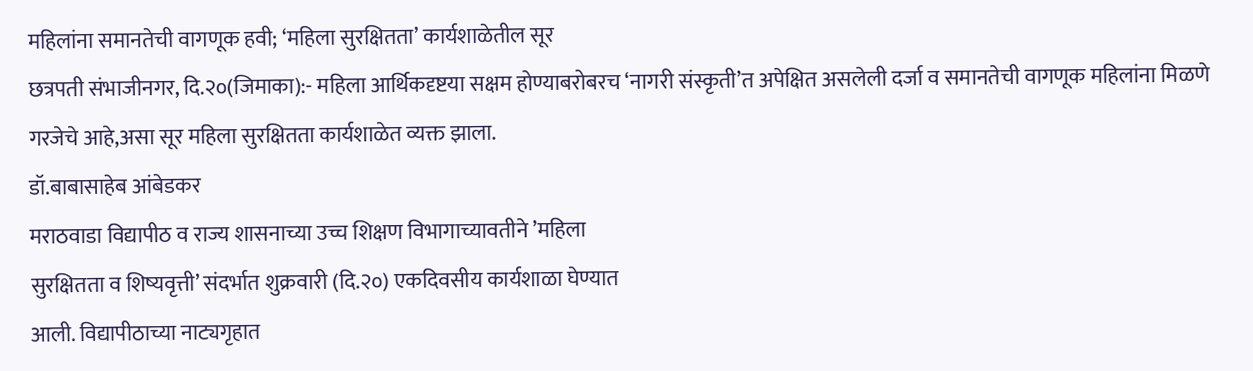महिलांना समानतेची वागणूक हवी; ‘महिला सुरक्षितता’ कार्यशाळेतील सूर
छत्रपती संभाजीनगर, दि.२०(जिमाका):- महिला आर्थिकदृष्टया सक्षम होण्याबरोबरच ‘नागरी संस्कृती’त अपेक्षित असलेली दर्जा व समानतेची वागणूक महिलांना मिळणे गरजेचे आहे,असा सूर महिला सुरक्षितता कार्यशाळेत व्यक्त झाला.
डॉ.बाबासाहेब आंबेडकर
मराठवाडा विद्यापीठ व राज्य शासनाच्या उच्च शिक्षण विभागाच्यावतीने ’महिला
सुरक्षितता व शिष्यवृत्ती’ संदर्भात शुक्रवारी (दि.२०) एकदिवसीय कार्यशाळा घेण्यात
आली. विद्यापीठाच्या नाट्यगृहात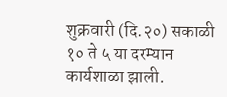शुक्रवारी (दि.२०) सकाळी १० ते ५ या दरम्यान
कार्यशाळा झाली.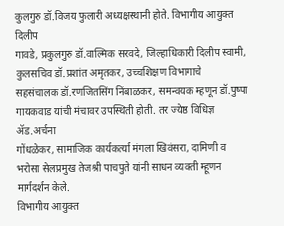कुलगुरु डॉ.विजय फुलारी अध्यक्षस्थानी होते. विभागीय आयुक्त दिलीप
गावडे, प्रकुलगुरु डॉ.वाल्मिक सरवदे, जिल्हाधिकारी दिलीप स्वामी, कुलसचिव डॉ.प्रशांत अमृतकर, उच्चशिक्षण विभागाचे
सहसंचालक डॉ.रणजितसिंग निंबाळकर, समन्वयक म्हणून डॉ.पुष्पा गायकवाड यांची मंचावर उपस्थिती होती. तर ज्येष्ठ विधिज्ञ ॲड.अर्चना
गोंधळेकर, सामाजिक कार्यकर्त्या मंगला खिवंसरा, दामिणी व भरोसा सेलप्रमुख तेजश्री पाचपुते यांनी साधन व्यक्ती म्हूणन
मार्गदर्शन केले.
विभागीय आयुक्त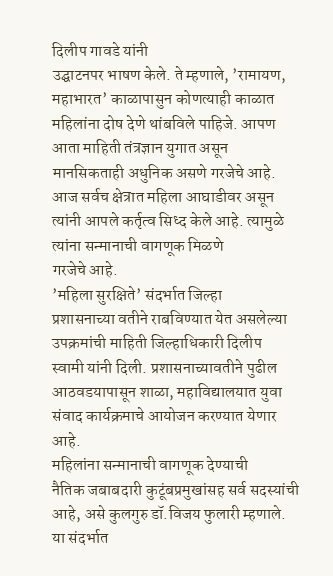दिलीप गावडे यांनी
उद्घाटनपर भाषण केले. ते म्हणाले, ’रामायण, महाभारत’ काळापासुन कोणत्याही काळात
महिलांना दोष देणे थांबविले पाहिजे. आपण आता माहिती तंत्रज्ञान युगात असून
मानसिकताही अधुनिक असणे गरजेचे आहे. आज सर्वच क्षेत्रात महिला आघाडीवर असून
त्यांनी आपले कर्तृत्व सिध्द केले आहे. त्यामुळे त्यांना सन्मानाची वागणूक मिळणे
गरजेचे आहे.
’महिला सुरक्षिते’ संदर्भात जिल्हा
प्रशासनाच्या वतीने राबविण्यात येत असलेल्या उपक्रमांची माहिती जिल्हाधिकारी दिलीप
स्वामी यांनी दिली. प्रशासनाच्यावतीने पुढील आठवडयापासून शाळा, महाविद्यालयात युवा
संवाद कार्यक्रमाचे आयोजन करण्यात येणार आहे.
महिलांना सन्मानाची वागणूक देण्याची
नैतिक जबाबदारी कुटूंबप्रमुखांसह सर्व सदस्यांची आहे, असे कुलगुरु डॉ.विजय फुलारी म्हणाले. या संदर्भात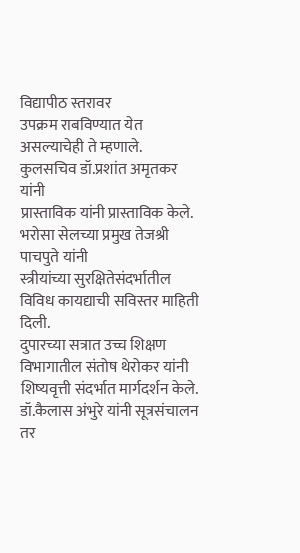विद्यापीठ स्तरावर
उपक्रम राबविण्यात येत असल्याचेही ते म्हणाले.
कुलसचिव डॉ.प्रशांत अमृतकर यांनी
प्रास्ताविक यांनी प्रास्ताविक केले. भरोसा सेलच्या प्रमुख तेजश्री पाचपुते यांनी
स्त्रीयांच्या सुरक्षितेसंदर्भातील विविध कायद्याची सविस्तर माहिती दिली.
दुपारच्या सत्रात उच्च शिक्षण
विभागातील संतोष थेरोकर यांनी
शिष्यवृत्ती संदर्भात मार्गदर्शन केले. डॉ.कैलास अंभुरे यांनी सूत्रसंचालन तर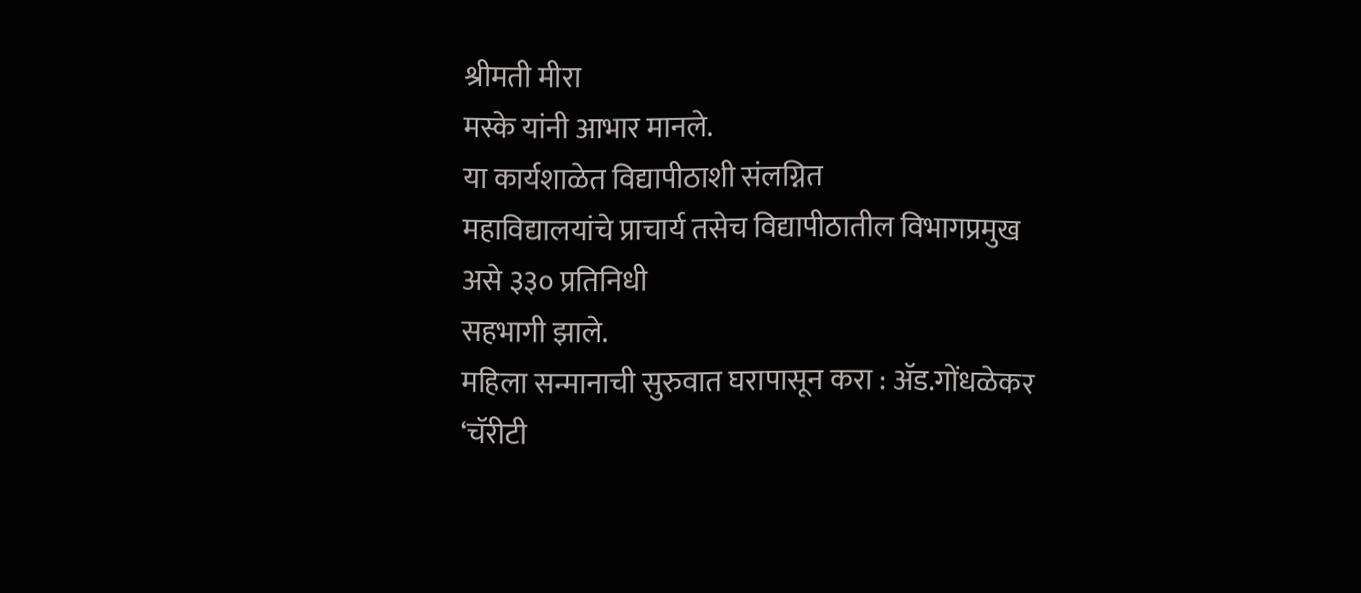श्रीमती मीरा
मस्के यांनी आभार मानले.
या कार्यशाळेत विद्यापीठाशी संलग्नित
महाविद्यालयांचे प्राचार्य तसेच विद्यापीठातील विभागप्रमुख असे ३३० प्रतिनिधी
सहभागी झाले.
महिला सन्मानाची सुरुवात घरापासून करा : ॲड.गोंधळेकर
‘चॅरीटी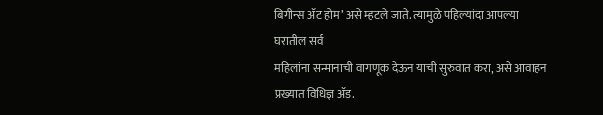बिगीन्स ॲट होम’ असे म्हटले जाते. त्यामुळे पहिल्यांदा आपल्या घरातील सर्व
महिलांना सन्मानाची वागणूक देऊन याची सुरुवात करा, असे आवाहन प्रख्यात विधिज्ञ ॲड.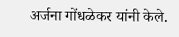अर्जना गोंधळेकर यांनी केले.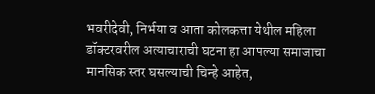भवरीदेवी, निर्भया व आता कोलकत्ता येथील महिला
डॉक्टरवरील अत्याचाराची घटना हा आपल्या समाजाचा मानसिक स्तर घसल्याची चिन्हे आहेत,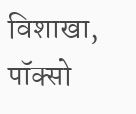विशाखा, पॉक्सो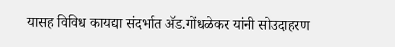यासह विविध कायद्या संदर्भात ॲड.गोंधळेकर यांनी सोउदाहरण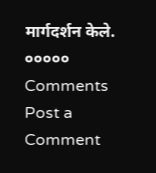मार्गदर्शन केले.
०००००
Comments
Post a Comment